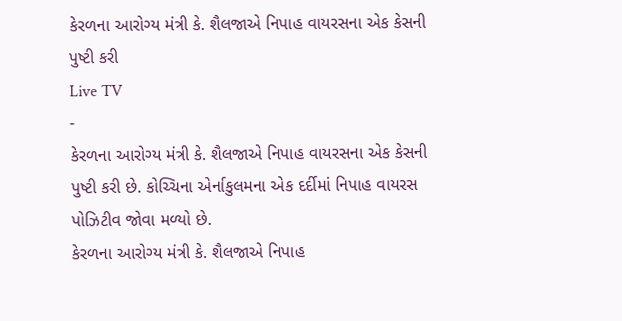કેરળના આરોગ્ય મંત્રી કે. શૈલજાએ નિપાહ વાયરસના એક કેસની પુષ્ટી કરી
Live TV
-
કેરળના આરોગ્ય મંત્રી કે. શૈલજાએ નિપાહ વાયરસના એક કેસની પુષ્ટી કરી છે. કોચ્ચિના એર્નાકુલમના એક દર્દીમાં નિપાહ વાયરસ પોઝિટીવ જોવા મળ્યો છે.
કેરળના આરોગ્ય મંત્રી કે. શૈલજાએ નિપાહ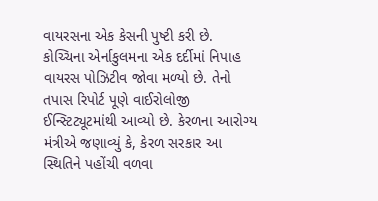વાયરસના એક કેસની પુષ્ટી કરી છે. કોચ્ચિના એર્નાકુલમના એક દર્દીમાં નિપાહ વાયરસ પોઝિટીવ જોવા મળ્યો છે. તેનો તપાસ રિપોર્ટ પૂણે વાઈરોલોજી ઈન્સ્ટિટ્યૂટમાંથી આવ્યો છે. કેરળના આરોગ્ય મંત્રીએ જણાવ્યું કે, કેરળ સરકાર આ સ્થિતિને પહોંચી વળવા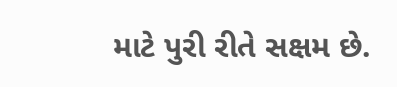માટે પુરી રીતે સક્ષમ છે.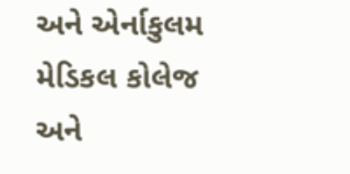અને એર્નાકુલમ મેડિકલ કોલેજ અને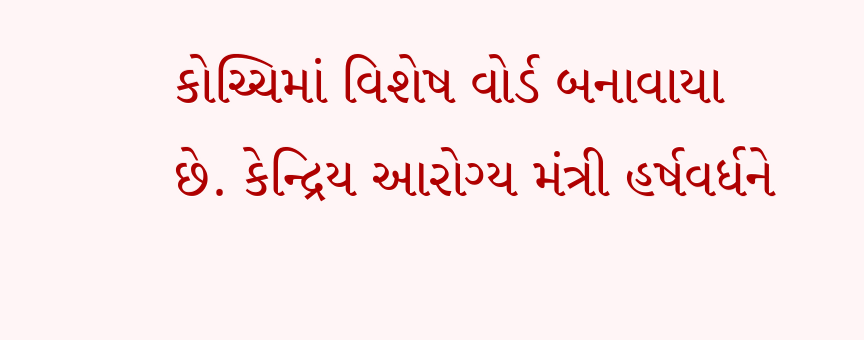કોચ્ચિમાં વિશેષ વોર્ડ બનાવાયા છે. કેન્દ્રિય આરોગ્ય મંત્રી હર્ષવર્ધને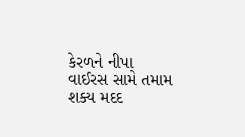કેરળને નીપા વાઈરસ સામે તમામ શક્ય મદદ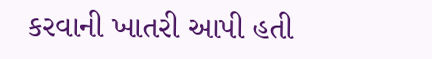કરવાની ખાતરી આપી હતી